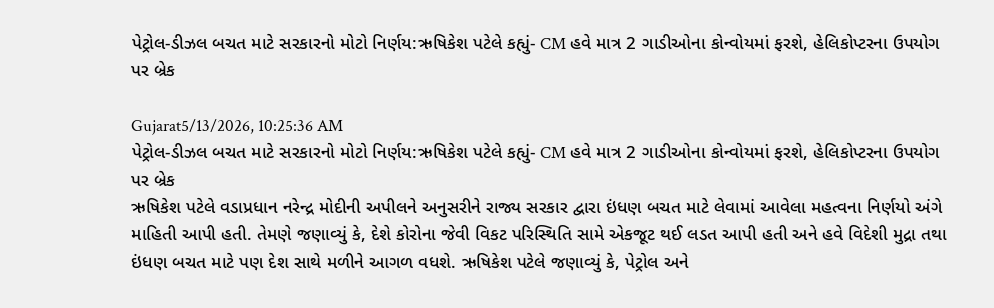પેટ્રોલ-ડીઝલ બચત માટે સરકારનો મોટો નિર્ણય:ઋષિકેશ પટેલે કહ્યું- CM હવે માત્ર 2 ગાડીઓના કોન્વોયમાં ફરશે, હેલિકોપ્ટરના ઉપયોગ પર બ્રેક

Gujarat5/13/2026, 10:25:36 AM
પેટ્રોલ-ડીઝલ બચત માટે સરકારનો મોટો નિર્ણય:ઋષિકેશ પટેલે કહ્યું- CM હવે માત્ર 2 ગાડીઓના કોન્વોયમાં ફરશે, હેલિકોપ્ટરના ઉપયોગ પર બ્રેક
ઋષિકેશ પટેલે વડાપ્રધાન નરેન્દ્ર મોદીની અપીલને અનુસરીને રાજ્ય સરકાર દ્વારા ઇંધણ બચત માટે લેવામાં આવેલા મહત્વના નિર્ણયો અંગે માહિતી આપી હતી. તેમણે જણાવ્યું કે, દેશે કોરોના જેવી વિકટ પરિસ્થિતિ સામે એકજૂટ થઈ લડત આપી હતી અને હવે વિદેશી મુદ્રા તથા ઇંધણ બચત માટે પણ દેશ સાથે મળીને આગળ વધશે. ઋષિકેશ પટેલે જણાવ્યું કે, પેટ્રોલ અને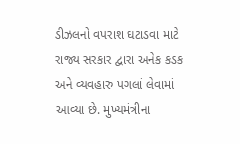ડીઝલનો વપરાશ ઘટાડવા માટે રાજ્ય સરકાર દ્વારા અનેક કડક અને વ્યવહારુ પગલાં લેવામાં આવ્યા છે. મુખ્યમંત્રીના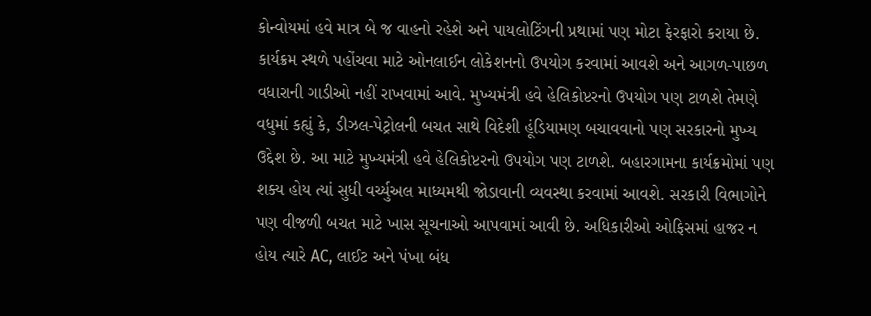કોન્વોયમાં હવે માત્ર બે જ વાહનો રહેશે અને પાયલોટિંગની પ્રથામાં પણ મોટા ફેરફારો કરાયા છે. કાર્યક્રમ સ્થળે પહોંચવા માટે ઓનલાઈન લોકેશનનો ઉપયોગ કરવામાં આવશે અને આગળ-પાછળ વધારાની ગાડીઓ નહીં રાખવામાં આવે. મુખ્યમંત્રી હવે હેલિકોપ્ટરનો ઉપયોગ પણ ટાળશે તેમણે વધુમાં કહ્યું કે, ડીઝલ-પેટ્રોલની બચત સાથે વિદેશી હૂંડિયામણ બચાવવાનો પણ સરકારનો મુખ્ય ઉદ્દેશ છે. આ માટે મુખ્યમંત્રી હવે હેલિકોપ્ટરનો ઉપયોગ પણ ટાળશે. બહારગામના કાર્યક્રમોમાં પણ શક્ય હોય ત્યાં સુધી વર્ચ્યુઅલ માધ્યમથી જોડાવાની વ્યવસ્થા કરવામાં આવશે. સરકારી વિભાગોને પણ વીજળી બચત માટે ખાસ સૂચનાઓ આપવામાં આવી છે. અધિકારીઓ ઓફિસમાં હાજર ન હોય ત્યારે AC, લાઈટ અને પંખા બંધ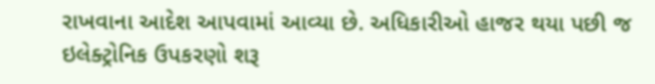રાખવાના આદેશ આપવામાં આવ્યા છે. અધિકારીઓ હાજર થયા પછી જ ઇલેક્ટ્રોનિક ઉપકરણો શરૂ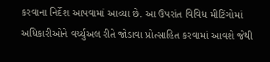કરવાના નિર્દેશ આપવામાં આવ્યા છે. આ ઉપરાંત વિવિધ મીટિંગોમાં અધિકારીઓને વર્ચ્યુઅલ રીતે જોડાવા પ્રોત્સાહિત કરવામાં આવશે જેથી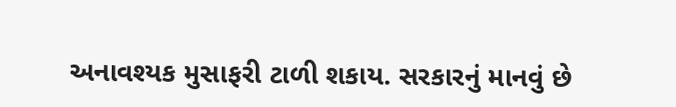અનાવશ્યક મુસાફરી ટાળી શકાય. સરકારનું માનવું છે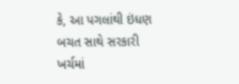કે, આ પગલાંથી ઇંધણ બચત સાથે સરકારી ખર્ચમાં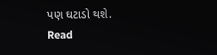પણ ઘટાડો થશે.
Read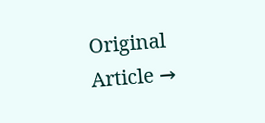Original Article →